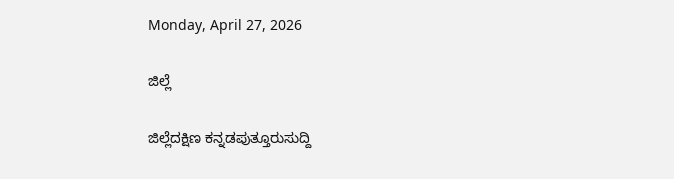Monday, April 27, 2026

ಜಿಲ್ಲೆ

ಜಿಲ್ಲೆದಕ್ಷಿಣ ಕನ್ನಡಪುತ್ತೂರುಸುದ್ದಿ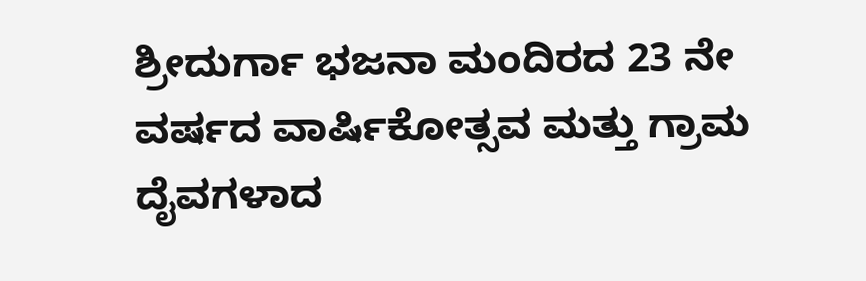ಶ್ರೀದುರ್ಗಾ ಭಜನಾ ಮಂದಿರದ 23 ನೇ ವರ್ಷದ ವಾರ್ಷಿಕೋತ್ಸವ ಮತ್ತು ಗ್ರಾಮ ದೈವಗಳಾದ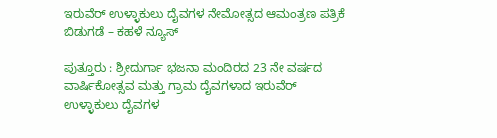ಇರುವೆರ್ ಉಳ್ಳಾಕುಲು ದೈವಗಳ ನೇಮೋತ್ಸದ ಆಮಂತ್ರಣ ಪತ್ರಿಕೆ ಬಿಡುಗಡೆ – ಕಹಳೆ ನ್ಯೂಸ್

ಪುತ್ತೂರು : ಶ್ರೀದುರ್ಗಾ ಭಜನಾ ಮಂದಿರದ 23 ನೇ ವರ್ಷದ ವಾರ್ಷಿಕೋತ್ಸವ ಮತ್ತು ಗ್ರಾಮ ದೈವಗಳಾದ ಇರುವೆರ್ ಉಳ್ಳಾಕುಲು ದೈವಗಳ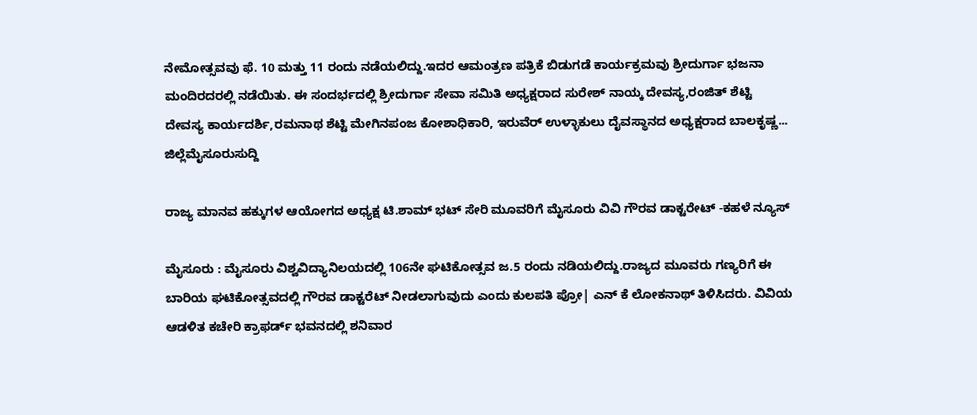ನೇಮೋತ್ಸವವು ಫೆ. 10 ಮತ್ತು 11 ರಂದು ನಡೆಯಲಿದ್ದು.ಇದರ ಆಮಂತ್ರಣ ಪತ್ರಿಕೆ ಬಿಡುಗಡೆ ಕಾರ್ಯಕ್ರಮವು ಶ್ರೀದುರ್ಗಾ ಭಜನಾ ಮಂದಿರದರಲ್ಲಿ ನಡೆಯಿತು. ಈ ಸಂದರ್ಭದಲ್ಲಿ ಶ್ರೀದುರ್ಗಾ ಸೇವಾ ಸಮಿತಿ ಅಧ್ಯಕ್ಷರಾದ ಸುರೇಶ್ ನಾಯ್ಕ ದೇವಸ್ಯ,ರಂಜಿತ್ ಶೆಟ್ಟಿ ದೇವಸ್ಯ ಕಾರ್ಯದರ್ಶಿ,ರಮನಾಥ ಶೆಟ್ಟಿ ಮೇಗಿನಪಂಜ ಕೋಶಾಧಿಕಾರಿ, ಇರುವೆರ್ ಉಳ್ಳಾಕುಲು ದೈವಸ್ಥಾನದ ಅಧ್ಯಕ್ಷರಾದ ಬಾಲಕೃಷ್ಣ...
ಜಿಲ್ಲೆಮೈಸೂರುಸುದ್ದಿ

ರಾಜ್ಯ ಮಾನವ ಹಕ್ಕುಗಳ ಆಯೋಗದ ಅಧ್ಯಕ್ಷ ಟಿ.ಶಾಮ್ ಭಟ್ ಸೇರಿ ಮೂವರಿಗೆ ಮೈಸೂರು ವಿವಿ ಗೌರವ ಡಾಕ್ಟರೇಟ್ -ಕಹಳೆ ನ್ಯೂಸ್

ಮೈಸೂರು : ಮೈಸೂರು ವಿಶ್ವವಿದ್ಯಾನಿಲಯದಲ್ಲಿ 106ನೇ ಘಟಿಕೋತ್ಸವ ಜ.5 ರಂದು ನಡಿಯಲಿದ್ದು.ರಾಜ್ಯದ ಮೂವರು ಗಣ್ಯರಿಗೆ ಈ ಬಾರಿಯ ಘಟಿಕೋತ್ಸವದಲ್ಲಿ ಗೌರವ ಡಾಕ್ಟರೆಟ್ ನೀಡಲಾಗುವುದು ಎಂದು ಕುಲಪತಿ ಪ್ರೋ| ಎನ್ ಕೆ ಲೋಕನಾಥ್ ತಿಳಿಸಿದರು. ವಿವಿಯ ಆಡಳಿತ ಕಚೇರಿ ಕ್ರಾಫರ್ಡ್ ಭವನದಲ್ಲಿ ಶನಿವಾರ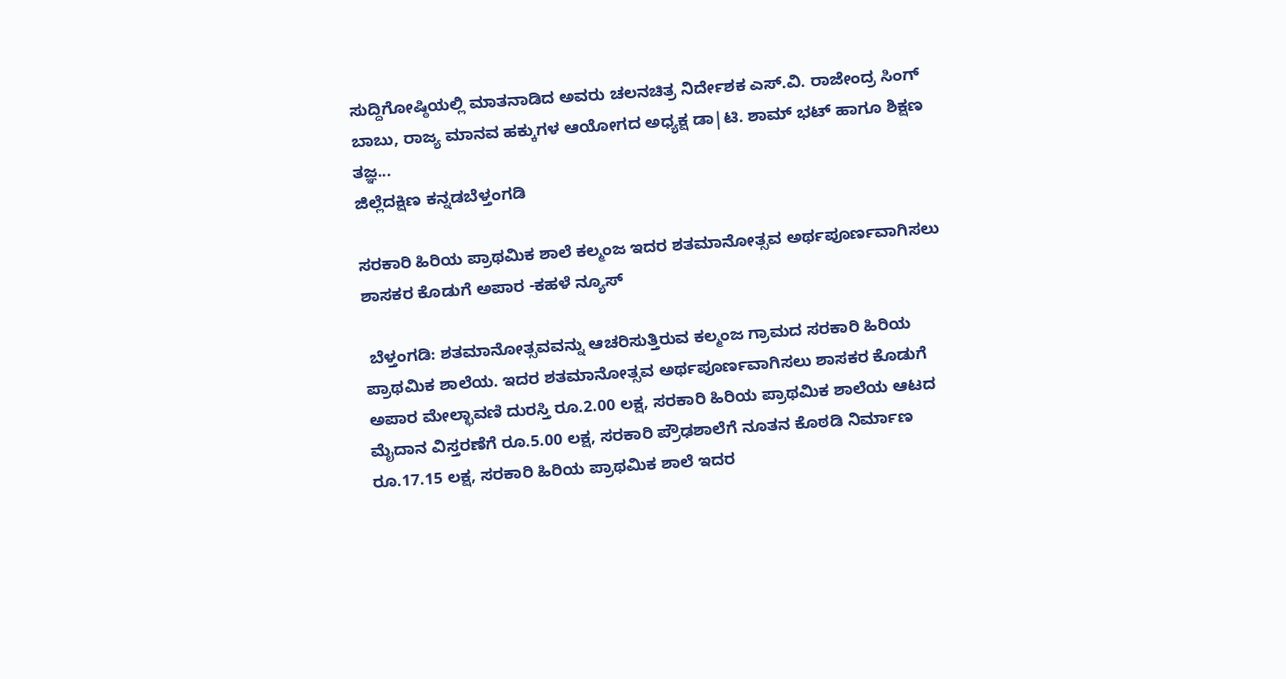ಸುದ್ದಿಗೋಷ್ಠಿಯಲ್ಲಿ ಮಾತನಾಡಿದ ಅವರು ಚಲನಚಿತ್ರ ನಿರ್ದೇಶಕ ಎಸ್.ವಿ. ರಾಜೇಂದ್ರ ಸಿಂಗ್ ಬಾಬು, ರಾಜ್ಯ ಮಾನವ ಹಕ್ಕುಗಳ ಆಯೋಗದ ಅಧ್ಯಕ್ಷ ಡಾ|ಟಿ. ಶಾಮ್ ಭಟ್ ಹಾಗೂ ಶಿಕ್ಷಣ ತಜ್ಞ...
ಜಿಲ್ಲೆದಕ್ಷಿಣ ಕನ್ನಡಬೆಳ್ತಂಗಡಿ

ಸರಕಾರಿ ಹಿರಿಯ ಪ್ರಾಥಮಿಕ ಶಾಲೆ ಕಲ್ಮಂಜ ಇದರ ಶತಮಾನೋತ್ಸವ ಅರ್ಥಪೂರ್ಣವಾಗಿಸಲು ಶಾಸಕರ ಕೊಡುಗೆ ಅಪಾರ -ಕಹಳೆ ನ್ಯೂಸ್

 ಬೆಳ್ತಂಗಡಿ: ಶತಮಾನೋತ್ಸವವನ್ನು ಆಚರಿಸುತ್ತಿರುವ ಕಲ್ಮಂಜ ಗ್ರಾಮದ ಸರಕಾರಿ ಹಿರಿಯ ಪ್ರಾಥಮಿಕ ಶಾಲೆಯ. ಇದರ ಶತಮಾನೋತ್ಸವ ಅರ್ಥಪೂರ್ಣವಾಗಿಸಲು ಶಾಸಕರ ಕೊಡುಗೆ ಅಪಾರ ಮೇಲ್ಛಾವಣಿ ದುರಸ್ತಿ ರೂ.2.00 ಲಕ್ಷ, ಸರಕಾರಿ ಹಿರಿಯ ಪ್ರಾಥಮಿಕ ಶಾಲೆಯ ಆಟದ ಮೈದಾನ ವಿಸ್ತರಣೆಗೆ ರೂ.5.00 ಲಕ್ಷ, ಸರಕಾರಿ ಪ್ರೌಢಶಾಲೆಗೆ ನೂತನ ಕೊಠಡಿ ನಿರ್ಮಾಣ ರೂ.17.15 ಲಕ್ಷ, ಸರಕಾರಿ ಹಿರಿಯ ಪ್ರಾಥಮಿಕ ಶಾಲೆ ಇದರ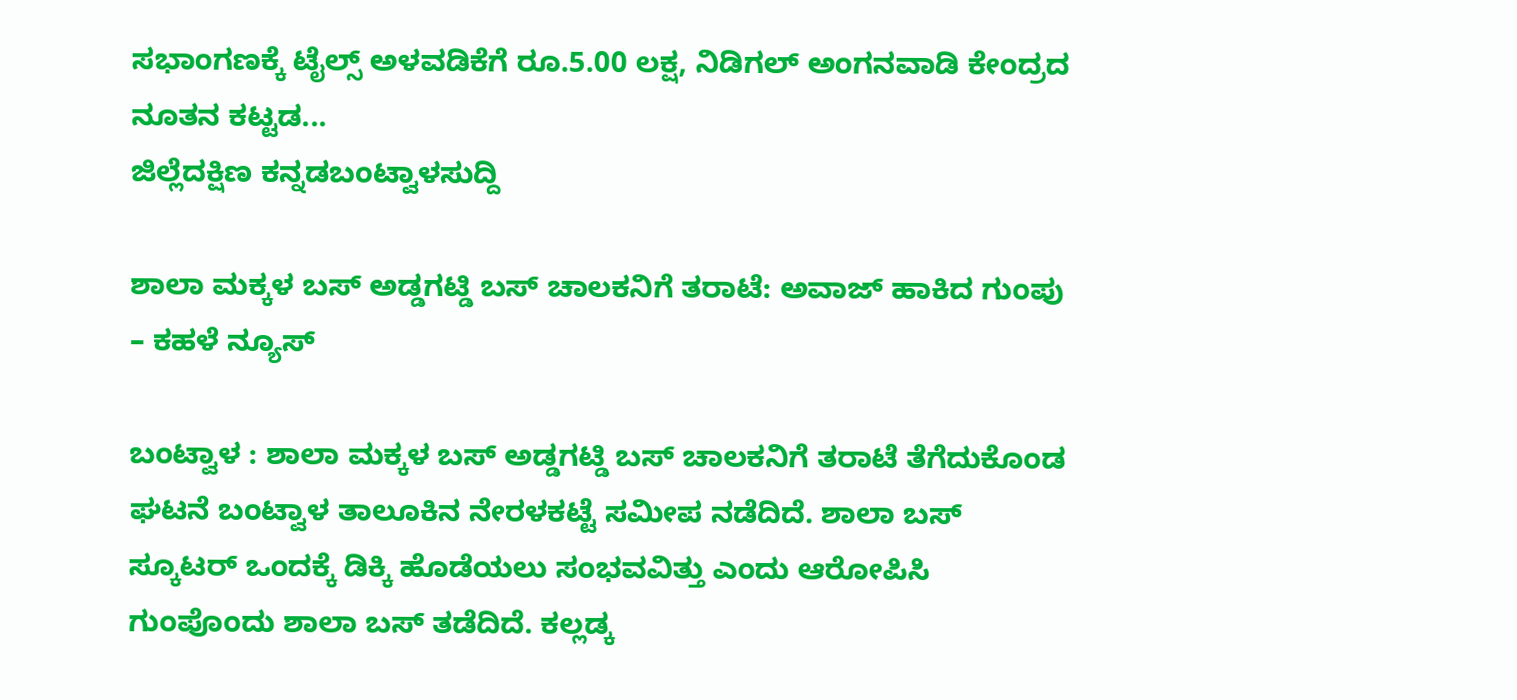ಸಭಾಂಗಣಕ್ಕೆ ಟೈಲ್ಸ್ ಅಳವಡಿಕೆಗೆ ರೂ.5.00 ಲಕ್ಷ, ನಿಡಿಗಲ್ ಅಂಗನವಾಡಿ ಕೇಂದ್ರದ ನೂತನ ಕಟ್ಟಡ...
ಜಿಲ್ಲೆದಕ್ಷಿಣ ಕನ್ನಡಬಂಟ್ವಾಳಸುದ್ದಿ

ಶಾಲಾ ಮಕ್ಕಳ ಬಸ್ ಅಡ್ಡಗಟ್ಡಿ ಬಸ್ ಚಾಲಕನಿಗೆ ತರಾಟೆ: ಅವಾಜ್ ಹಾಕಿದ ಗುಂಪು – ಕಹಳೆ ನ್ಯೂಸ್

ಬಂಟ್ವಾಳ : ಶಾಲಾ ಮಕ್ಕಳ ಬಸ್ ಅಡ್ಡಗಟ್ಡಿ ಬಸ್ ಚಾಲಕನಿಗೆ ತರಾಟೆ ತೆಗೆದುಕೊಂಡ ಘಟನೆ ಬಂಟ್ವಾಳ ತಾಲೂಕಿನ ನೇರಳಕಟ್ಟೆ ಸಮೀಪ ನಡೆದಿದೆ. ಶಾಲಾ‌ ಬಸ್‌ ಸ್ಕೂಟರ್‌ ಒಂದಕ್ಕೆ‌ ಡಿಕ್ಕಿ ಹೊಡೆಯಲು ಸಂಭವವಿತ್ತು‌ ಎಂದು ಆರೋಪಿಸಿ ಗುಂಪೊಂದು ಶಾಲಾ‌ ಬಸ್ ತಡೆದಿದೆ. ಕಲ್ಲಡ್ಕ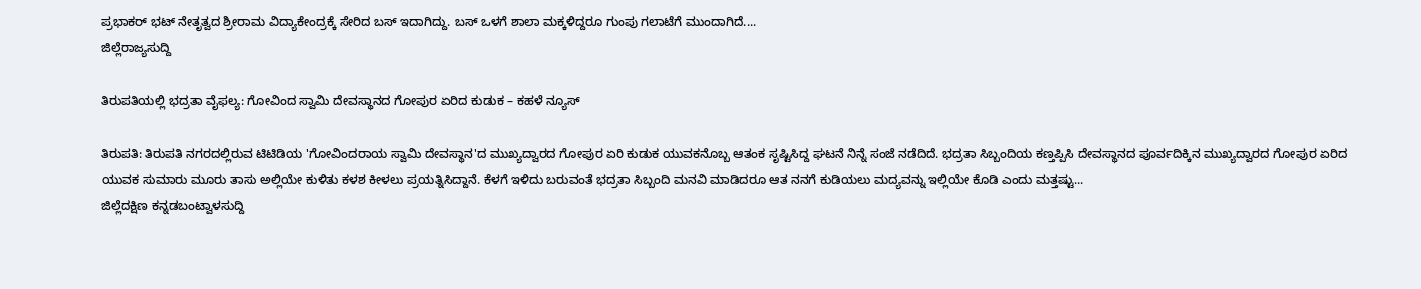ಪ್ರಭಾಕರ್ ಭಟ್ ನೇತೃತ್ವದ ಶ್ರೀರಾಮ ವಿದ್ಯಾಕೇಂದ್ರಕ್ಕೆ ಸೇರಿದ‌ ಬಸ್ ಇದಾಗಿದ್ದು. ಬಸ್ ಒಳಗೆ ಶಾಲಾ ಮಕ್ಕಳಿದ್ದರೂ ಗುಂಪು ಗಲಾಟೆಗೆ ಮುಂದಾಗಿದೆ....
ಜಿಲ್ಲೆರಾಜ್ಯಸುದ್ದಿ

ತಿರುಪತಿಯಲ್ಲಿ ಭದ್ರತಾ ವೈಫಲ್ಯ: ಗೋವಿಂದ ಸ್ವಾಮಿ ದೇವಸ್ಥಾನದ ಗೋಪುರ ಏರಿದ ಕುಡುಕ – ಕಹಳೆ ನ್ಯೂಸ್

ತಿರುಪತಿ: ತಿರುಪತಿ ನಗರದಲ್ಲಿರುವ ಟಿಟಿಡಿಯ 'ಗೋವಿಂದರಾಯ ಸ್ವಾಮಿ ದೇವಸ್ಥಾನ'ದ ಮುಖ್ಯದ್ವಾರದ ಗೋಪುರ ಏರಿ ಕುಡುಕ ಯುವಕನೊಬ್ಬ ಆತಂಕ ಸೃಷ್ಟಿಸಿದ್ದ ಘಟನೆ ನಿನ್ನೆ ಸಂಜೆ ನಡೆದಿದೆ. ಭದ್ರತಾ ಸಿಬ್ಬಂದಿಯ ಕಣ್ತಪ್ಪಿಸಿ ದೇವಸ್ಥಾನದ ಪೂರ್ವದಿಕ್ಕಿನ ಮುಖ್ಯದ್ವಾರದ ಗೋಪುರ ಏರಿದ ಯುವಕ ಸುಮಾರು ಮೂರು ತಾಸು ಅಲ್ಲಿಯೇ ಕುಳಿತು ಕಳಶ ಕೀಳಲು ಪ್ರಯತ್ನಿಸಿದ್ದಾನೆ. ಕೆಳಗೆ ಇಳಿದು ಬರುವಂತೆ ಭದ್ರತಾ ಸಿಬ್ಬಂದಿ ಮನವಿ ಮಾಡಿದರೂ ಆತ ನನಗೆ ಕುಡಿಯಲು ಮದ್ಯವನ್ನು ಇಲ್ಲಿಯೇ ಕೊಡಿ ಎಂದು ಮತ್ತಷ್ಟು...
ಜಿಲ್ಲೆದಕ್ಷಿಣ ಕನ್ನಡಬಂಟ್ವಾಳಸುದ್ದಿ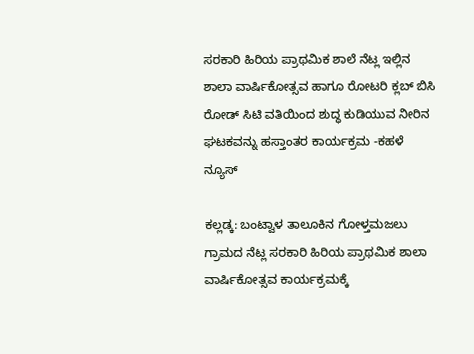ಸರಕಾರಿ ಹಿರಿಯ ಪ್ರಾಥಮಿಕ ಶಾಲೆ ನೆಟ್ಲ ಇಲ್ಲಿನ ಶಾಲಾ ವಾರ್ಷಿಕೋತ್ಸವ ಹಾಗೂ ರೋಟರಿ ಕ್ಲಬ್ ಬಿಸಿ ರೋಡ್ ಸಿಟಿ ವತಿಯಿಂದ ಶುದ್ಧ ಕುಡಿಯುವ ನೀರಿನ ಘಟಕವನ್ನು ಹಸ್ತಾಂತರ ಕಾರ್ಯಕ್ರಮ -ಕಹಳೆ ನ್ಯೂಸ್

ಕಲ್ಲಡ್ಕ: ಬಂಟ್ವಾಳ ತಾಲೂಕಿನ ಗೋಳ್ತಮಜಲು ಗ್ರಾಮದ ನೆಟ್ಲ ಸರಕಾರಿ ಹಿರಿಯ ಪ್ರಾಥಮಿಕ ಶಾಲಾ ವಾರ್ಷಿಕೋತ್ಸವ ಕಾರ್ಯಕ್ರಮಕ್ಕೆ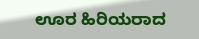ಊರ ಹಿರಿಯರಾದ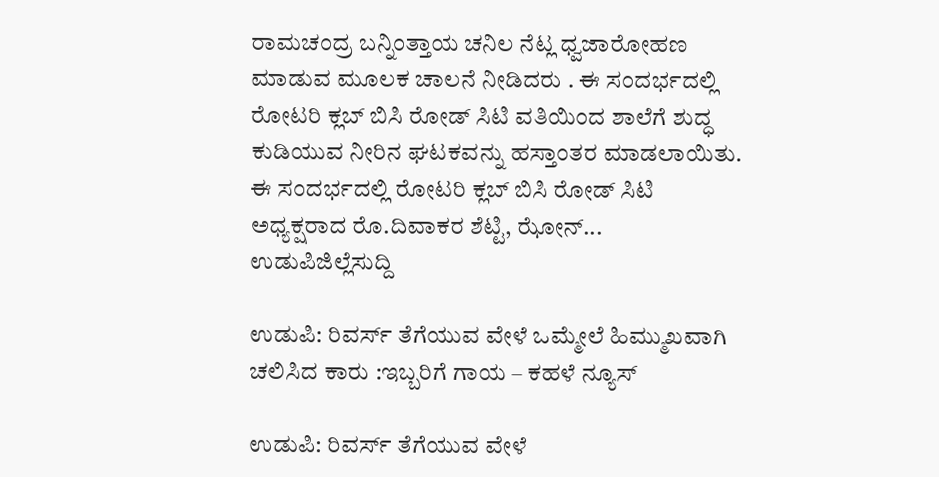ರಾಮಚಂದ್ರ ಬನ್ನಿಂತ್ತಾಯ ಚನಿಲ ನೆಟ್ಲ ಧ್ವಜಾರೋಹಣ ಮಾಡುವ ಮೂಲಕ ಚಾಲನೆ ನೀಡಿದರು . ಈ ಸಂದರ್ಭದಲ್ಲಿ ರೋಟರಿ ಕ್ಲಬ್ ಬಿಸಿ ರೋಡ್ ಸಿಟಿ ವತಿಯಿಂದ ಶಾಲೆಗೆ ಶುದ್ಧ ಕುಡಿಯುವ ನೀರಿನ ಘಟಕವನ್ನು ಹಸ್ತಾಂತರ ಮಾಡಲಾಯಿತು. ಈ ಸಂದರ್ಭದಲ್ಲಿ ರೋಟರಿ ಕ್ಲಬ್ ಬಿಸಿ ರೋಡ್ ಸಿಟಿ ಅಧ್ಯಕ್ಷರಾದ ರೊ.ದಿವಾಕರ ಶೆಟ್ಟಿ, ಝೋನ್...
ಉಡುಪಿಜಿಲ್ಲೆಸುದ್ದಿ

ಉಡುಪಿ: ರಿವರ್ಸ್ ತೆಗೆಯುವ ವೇಳೆ ಒಮ್ಮೇಲೆ ಹಿಮ್ಮುಖವಾಗಿ ಚಲಿಸಿದ ಕಾರು :ಇಬ್ಬರಿಗೆ ಗಾಯ – ಕಹಳೆ ನ್ಯೂಸ್

ಉಡುಪಿ: ರಿವರ್ಸ್ ತೆಗೆಯುವ ವೇಳೆ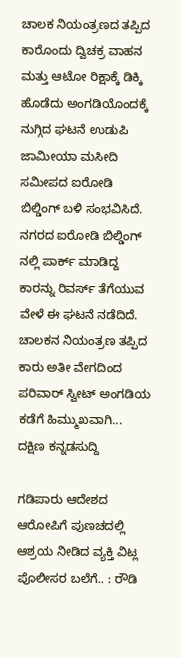ಚಾಲಕ ನಿಯಂತ್ರಣದ ತಪ್ಪಿದ ಕಾರೊಂದು ದ್ವಿಚಕ್ರ ವಾಹನ ಮತ್ತು ಆಟೋ ರಿಕ್ಷಾಕ್ಕೆ ಡಿಕ್ಕಿ ಹೊಡೆದು ಅಂಗಡಿಯೊಂದಕ್ಕೆ ನುಗ್ಗಿದ ಘಟನೆ ಉಡುಪಿ ಜಾಮೀಯಾ ಮಸೀದಿ ಸಮೀಪದ ಐರೋಡಿ ಬಿಲ್ಡಿಂಗ್ ಬಳಿ ಸಂಭವಿಸಿದೆ. ನಗರದ ಐರೋಡಿ ಬಿಲ್ಡಿಂಗ್ ನಲ್ಲಿ ಪಾರ್ಕ್ ಮಾಡಿದ್ದ ಕಾರನ್ನು ರಿವರ್ಸ್ ತೆಗೆಯುವ ವೇಳೆ ಈ ಘಟನೆ ನಡೆದಿದೆ. ಚಾಲಕನ ನಿಯಂತ್ರಣ ತಪ್ಪಿದ ಕಾರು ಅತೀ ವೇಗದಿಂದ ಪರಿವಾರ್ ಸ್ವೀಟ್ ಅಂಗಡಿಯ ಕಡೆಗೆ ಹಿಮ್ಮುಖವಾಗಿ...
ದಕ್ಷಿಣ ಕನ್ನಡಸುದ್ದಿ

ಗಡಿಪಾರು ಆದೇಶದ ಆರೋಪಿಗೆ ಪುಣಚದಲ್ಲಿ ಆಶ್ರಯ ನೀಡಿದ ವ್ಯಕ್ತಿ ವಿಟ್ಲ ಪೊಲೀಸರ ಬಲೆಗೆ.. : ರೌಡಿ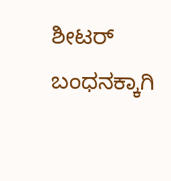ಶೀಟರ್ ಬಂಧನಕ್ಕಾಗಿ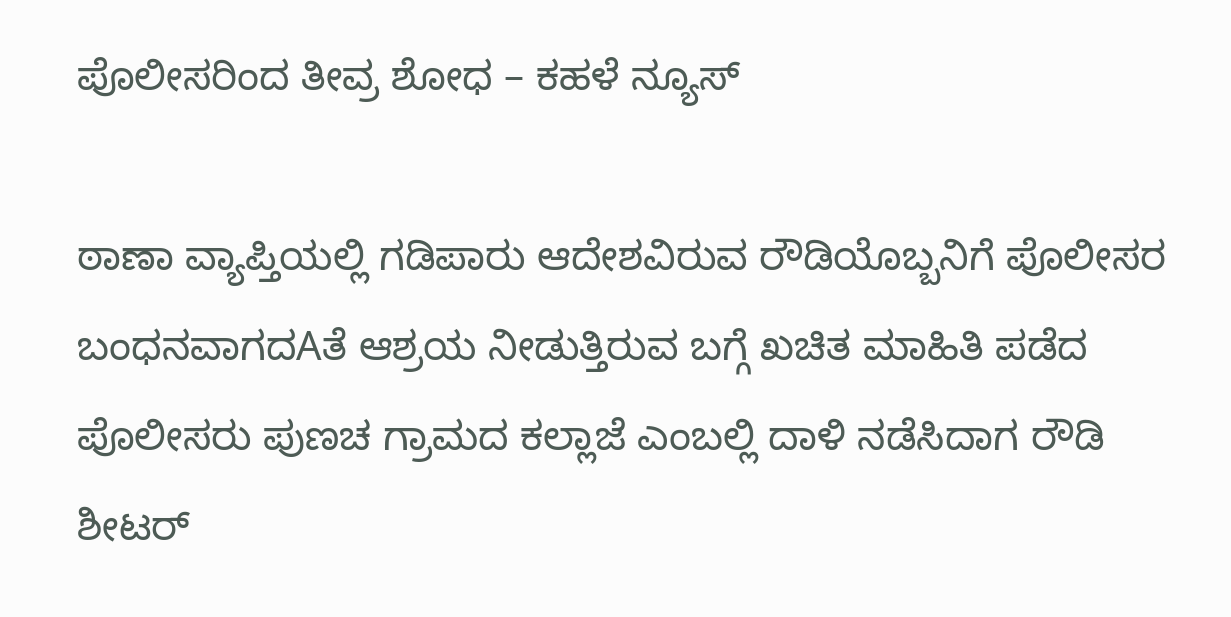ಪೊಲೀಸರಿಂದ ತೀವ್ರ ಶೋಧ – ಕಹಳೆ ನ್ಯೂಸ್

ಠಾಣಾ ವ್ಯಾಪ್ತಿಯಲ್ಲಿ ಗಡಿಪಾರು ಆದೇಶವಿರುವ ರೌಡಿಯೊಬ್ಬನಿಗೆ ಪೊಲೀಸರ ಬಂಧನವಾಗದAತೆ ಆಶ್ರಯ ನೀಡುತ್ತಿರುವ ಬಗ್ಗೆ ಖಚಿತ ಮಾಹಿತಿ ಪಡೆದ ಪೊಲೀಸರು ಪುಣಚ ಗ್ರಾಮದ ಕಲ್ಲಾಜೆ ಎಂಬಲ್ಲಿ ದಾಳಿ ನಡೆಸಿದಾಗ ರೌಡಿ ಶೀಟರ್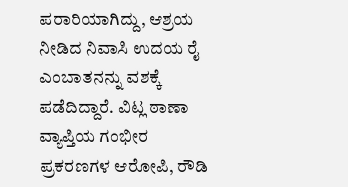ಪರಾರಿಯಾಗಿದ್ದು, ಆಶ್ರಯ ನೀಡಿದ ನಿವಾಸಿ ಉದಯ ರೈ ಎಂಬಾತನನ್ನು ವಶಕ್ಕೆ ಪಡೆದಿದ್ದಾರೆ. ವಿಟ್ಲ ಠಾಣಾ ವ್ಯಾಪ್ತಿಯ ಗಂಭೀರ ಪ್ರಕರಣಗಳ ಆರೋಪಿ, ರೌಡಿ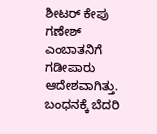ಶೀಟರ್ ಕೇಪು ಗಣೇಶ್ ಎಂಬಾತನಿಗೆ ಗಡೀಪಾರು ಆದೇಶವಾಗಿತ್ತು. ಬಂಧನಕ್ಕೆ ಬೆದರಿ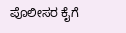ಪೊಲೀಸರ ಕೈಗೆ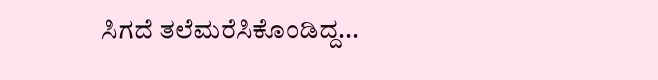ಸಿಗದೆ ತಲೆಮರೆಸಿಕೊಂಡಿದ್ದ...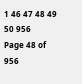1 46 47 48 49 50 956
Page 48 of 956